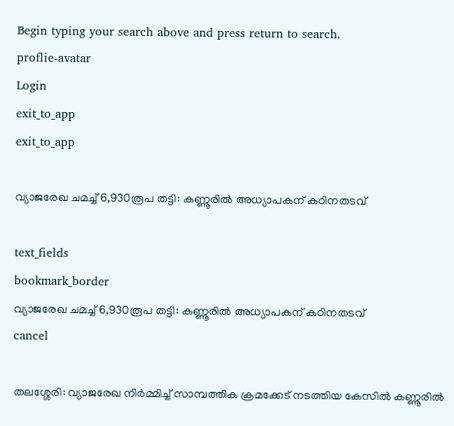Begin typing your search above and press return to search.
proflie-avatar
Login
exit_to_app
exit_to_app

വ്യാജരേഖ ചമച്ച് 6,930രൂപ തട്ടി: കണ്ണൂരിൽ അധ്യാപകന് കഠിനതടവ്

text_fields
bookmark_border
വ്യാജരേഖ ചമച്ച് 6,930രൂപ തട്ടി: കണ്ണൂരിൽ അധ്യാപകന് കഠിനതടവ്
cancel

തലശ്ശേരി: വ്യാജരേഖ നിർമ്മിച്ച് സാമ്പത്തിക ക്രമക്കേട് നടത്തിയ കേസിൽ കണ്ണൂരിൽ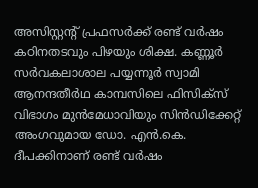അസിസ്റ്റന്റ് പ്രഫസർക്ക് രണ്ട് വർഷം കഠിനതടവും പിഴയും ശിക്ഷ. കണ്ണൂർ സർവകലാശാല പയ്യന്നൂർ സ്വാമി ആനന്ദതീർഥ കാമ്പസിലെ ഫിസിക്സ് വിഭാഗം മുൻമേധാവിയും സിൻഡിക്കേറ്റ് അംഗവുമായ ഡോ. എൻ.കെ. ദീപക്കിനാണ് രണ്ട് വർഷം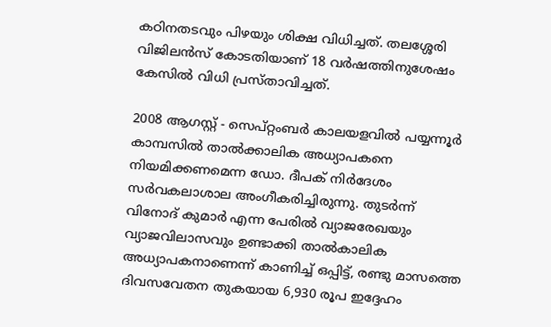കഠിനതടവും പിഴയും ശിക്ഷ വിധിച്ചത്. തലശ്ശേരി വിജിലൻസ് കോടതിയാണ് 18 വർഷത്തിനുശേഷം കേസിൽ വിധി പ്രസ്താവിച്ചത്.

2008 ആഗസ്റ്റ് - സെപ്റ്റംബർ കാലയളവിൽ പയ്യന്നൂർ കാമ്പസിൽ താൽക്കാലിക അധ്യാപകനെ നിയമിക്കണമെന്ന ഡോ. ദീപക് നിർദേശം സർവകലാശാല അംഗീകരിച്ചിരുന്നു. തുടർന്ന് വിനോദ് കുമാർ എന്ന പേരിൽ വ്യാജരേഖയും വ്യാജവിലാസവും ഉണ്ടാക്കി താൽകാലിക അധ്യാപകനാണെന്ന് കാണിച്ച് ഒപ്പിട്ട്, രണ്ടു മാസത്തെ ദിവസവേതന തുകയായ 6,930 രൂപ ഇദ്ദേഹം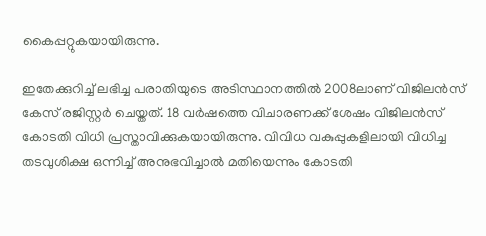കൈപ്പറ്റുകയായിരുന്നു.

ഇതേക്കുറിച്ച് ലഭിച്ച പരാതിയുടെ അടിസ്ഥാനത്തിൽ 2008ലാണ് വിജിലൻസ് കേസ് രജിസ്റ്റർ ചെയ്തത്. 18 വർഷത്തെ വിചാരണക്ക് ശേഷം വിജിലൻസ് കോടതി വിധി പ്രസ്താവിക്കുകയായിരുന്നു. വിവിധ വകുപ്പുകളിലായി വിധിച്ച തടവുശിക്ഷ ഒന്നിച്ച് അനുഭവിച്ചാൽ മതിയെന്നും കോടതി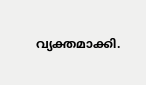വ്യക്തമാക്കി.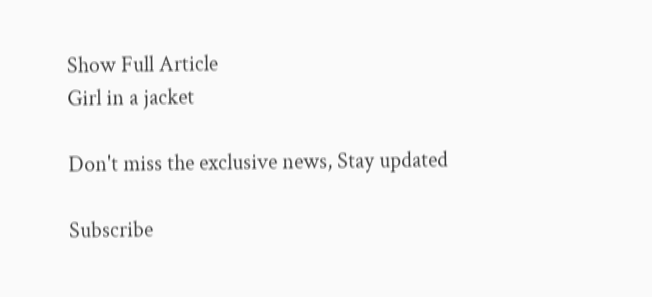Show Full Article
Girl in a jacket

Don't miss the exclusive news, Stay updated

Subscribe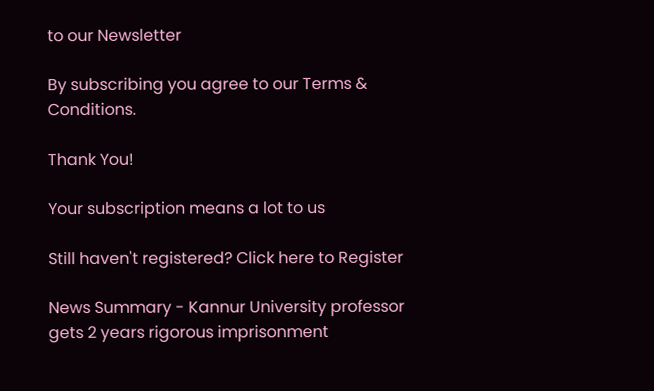to our Newsletter

By subscribing you agree to our Terms & Conditions.

Thank You!

Your subscription means a lot to us

Still haven't registered? Click here to Register

News Summary - Kannur University professor gets 2 years rigorous imprisonment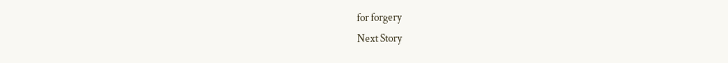for forgery
Next Story